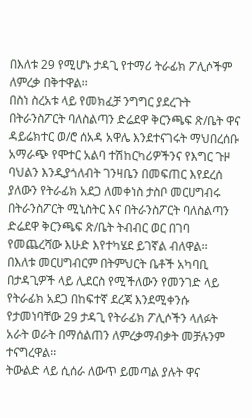በእለቱ 29 የሚሆኑ ታዳጊ የተማሪ ትራፊክ ፖሊሶችም ለምረቃ በቅተዋል፡፡
በስነ ስረአቱ ላይ የመክፈቻ ንግግር ያደረጉት በትራንስፖርት ባለስልጣን ድሬደዋ ቅርንጫፍ ጽ/ቤት ዋና ዳይሬክተር ወ/ሮ ሰአዳ አዋሌ እንደተናገሩት ማህበረሰቡ አማራጭ የሞተር አልባ ተሽከርካሪዎችንና የእግር ጉዞ ባህልን እንዲያጎለብት ገንዛቤን በመፍጠር እየደረሰ ያለውን የትራፊክ አደጋ ለመቀነስ ታስቦ መርሀግብሩ በትራንስፖርት ሚኒስትር እና በትራንስፖርት ባለስልጣን ድሬደዋ ቅርንጫፍ ጽ/ቤት ትብብር ወር በገባ የመጨረሻው እሁድ እየተካሄደ ይገኛል ብለዋል፡፡
በእለቱ መርሀግብርም በትምህርት ቤቶች አካባቢ በታዳጊዎች ላይ ሊደርስ የሚችለውን የመንገድ ላይ የትራፊክ አደጋ በከፍተኛ ደረጃ እንደሚቀንሱ የታመነባቸው 29 ታዳጊ የትራፊክ ፖሊሶችን ላለፉት አራት ወራት በማሰልጠን ለምረቃማብቃት መቻሉንም ተናግረዋል፡፡
ትውልድ ላይ ሲሰራ ለውጥ ይመጣል ያሉት ዋና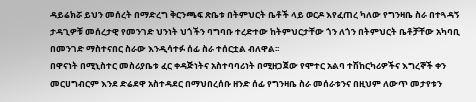ዳይሬክሯ ይህን መሰረት በማድረግ ቅርንጫፍ ጽቤቱ በትምህርት ቤቶች ላይ ወርዶ እየፈጠረ ካለው የግንዛቤ ስራ በተጓዳኝ ታዳጊዎቹ መሰረታዊ የመንገድ ህንነት ህጎችን ባግባቡ ተረድተው ከትምህርታቸው ጎን ለጎን በትምህርት ቤቶቻቸው አካባቢ በመንገድ ማስተናበር ስራው እንዲሳተፉ ሰፊ ስራ ተሰርቷል ብለዋል፡፡
በዋናነት በሚኒስተር መስሪያቤቱ ፈር ቀዳጅነትና አስተባባሪነት በሚዘጋጀው የሞተር አልባ ተሽከርካሪዎችና እግረኞች ቀን መርሀግብርም እንደ ድሬደዋ አስተዳደር በማህበረሰቡ ዘንድ ሰፊ የግንዛቤ ስራ መሰራቱንና በዚህም ለውጥ መታየቱን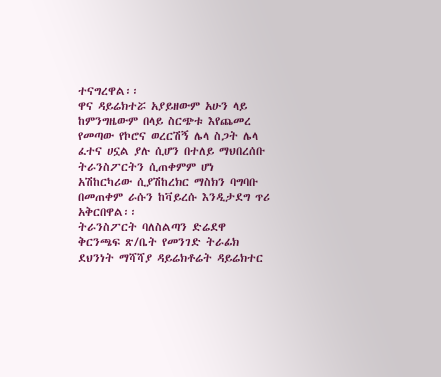ተናግረዋል፡፡
ዋና ዳይሬክተሯ አያይዘውም አሁን ላይ ከምንግዜውም በላይ ስርጭቱ እየጨመረ የመጣው የኮሮና ወረርሽኝ ሌላ ስጋት ሌላ ፈተና ሀኗል ያሉ ሲሆን በተለይ ማህበረሰቡ ትራንስፖርትን ሲጠቀምም ሆነ አሽከርካሪው ሲያሽከረክር ማስክን ባግባቡ በመጠቀም ራሱን ከቫይረሱ እንዲታደግ ጥሪ አቅርበዋል፡፡
ትራንስፖርት ባለስልጣን ድሬደዋ ቅርንጫፍ ጽ/ቤት የመንገድ ትራፊክ ደህንነት ማሻሻያ ዳይሬክቶሬት ዳይሬክተር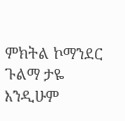ምክትል ኮማንደር ጉልማ ታዬ እንዲሁም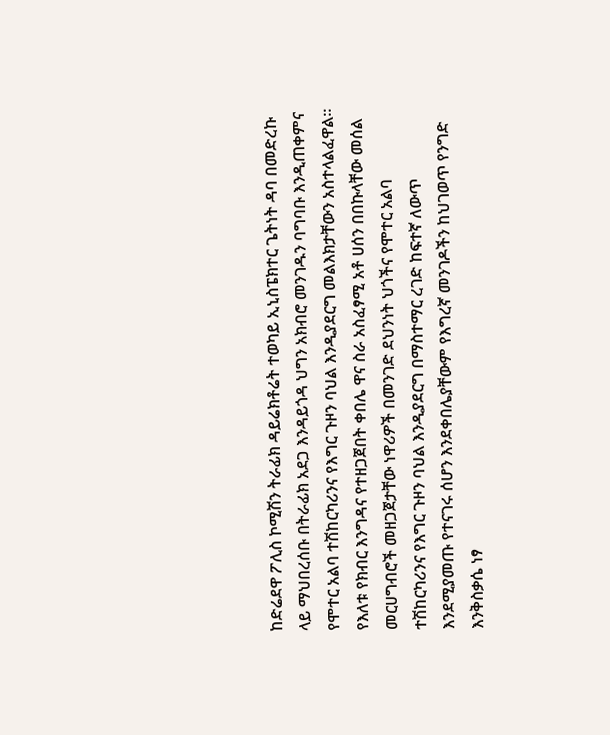ከድሬደዋ ፖሊስ ኮሚሽን ትራፊክ ዳይሬክቶሬት ተወካይ ኢኒስፔክተር ጌትነት ዳባ በመድረኩ ላይ ማህበረሰቡ በትራፊክ አደጋ እንዳይጎዳ ህግን አክብሮ መንገዱን ባግባቡ እንዲጠቀምና የሞተር አልባ ተሽከርካሪንና የእግር ጉዞን ባህል እንዲያደርግ መልእክታቸውን አስተላልፈዋል፡፡
የእለቱ የክብር እንግዳና የተዘጋጀበት ቀበሌ ዋና ስራ አስፈፃሚ አቶ ሀሰን በበኩላቸው መሰል መርሀግብሮች መዘጋጀታቸው ነዋሪዎች በመንገድ ደህንነት ህጎችና የሞተር አልባ ተሽከርካሪንና የእግር ጉዞን ባህል እንዲያደርግ በማስተማር ረገድ ከፍተኛ ለውጥ እንደሚያመጡ የተናገሩ ሰሆን እንደቀበሌያቸውም የእግረኛ መንገዶችን ከህገወጥ የንግድ እንቅስቃሴ ነፃ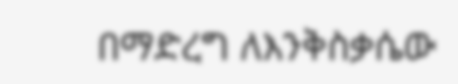በማድረግ ለእንቅስቃሴው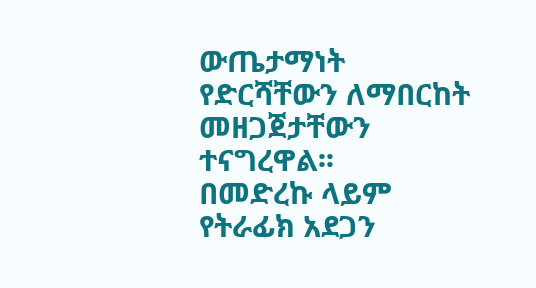ውጤታማነት የድርሻቸውን ለማበርከት መዘጋጀታቸውን ተናግረዋል፡፡
በመድረኩ ላይም የትራፊክ አደጋን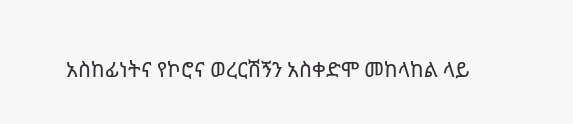አስከፊነትና የኮሮና ወረርሽኝን አስቀድሞ መከላከል ላይ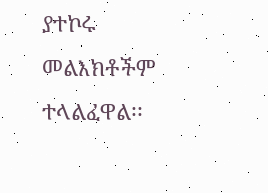ያተኮሩ መልእክቶችም ተላልፈዋል፡፡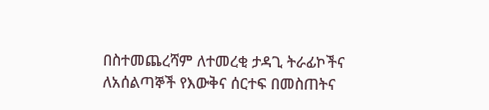በስተመጨረሻም ለተመረቂ ታዳጊ ትራፊኮችና ለአሰልጣኞች የእውቅና ሰርተፍ በመስጠትና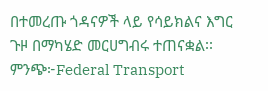በተመረጡ ጎዳናዎች ላይ የሳይክልና እግር ጉዞ በማካሄድ መርሀግብሩ ተጠናቋል፡፡
ምንጭ፦Federal Transport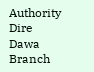Authority Dire Dawa Branch